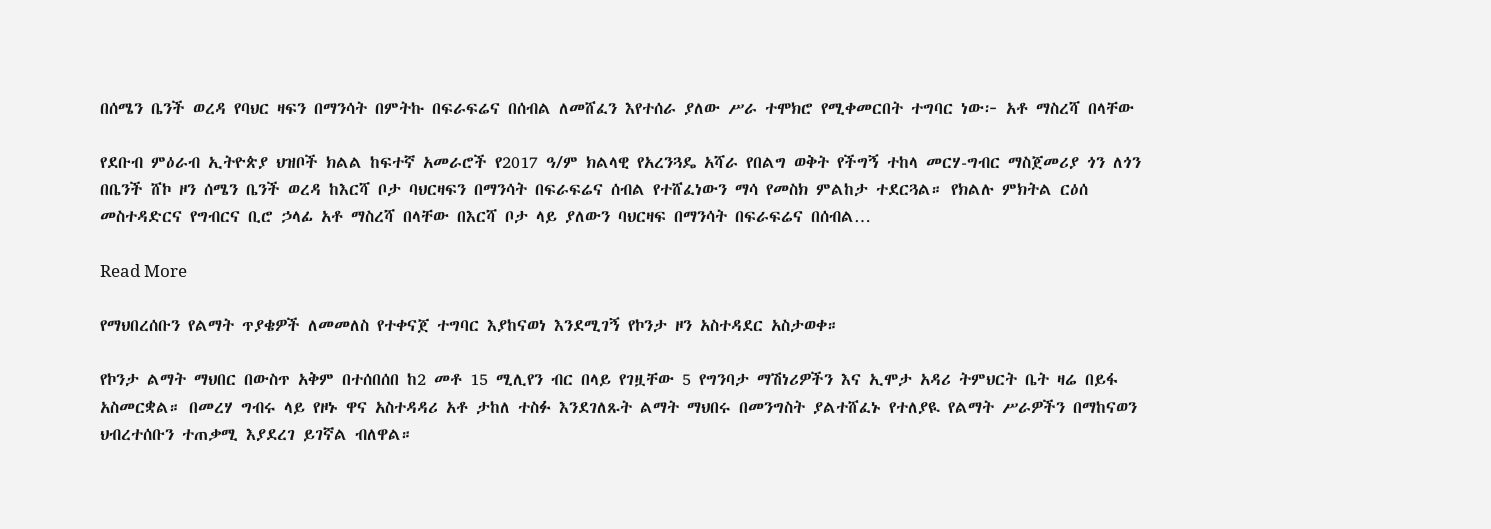በሰሜን ቤንች ወረዳ የባህር ዛፍን በማንሳት በምትኩ በፍራፍሬና በሰብል ለመሸፈን እየተሰራ ያለው ሥራ ተሞክሮ የሚቀመርበት ተግባር ነው፦ አቶ ማስረሻ በላቸው

የደቡብ ምዕራብ ኢትዮጵያ ህዝቦች ክልል ከፍተኛ አመራሮች የ2017 ዓ/ም ክልላዊ የአረንጓዴ አሻራ የበልግ ወቅት የችግኝ ተከላ መርሃ-ግብር ማስጀመሪያ ጎን ለጎን በቤንች ሸኮ ዞን ሰሜን ቤንች ወረዳ ከእርሻ ቦታ ባህርዛፍን በማንሳት በፍራፍሬና ሰብል የተሸፈነውን ማሳ የመስክ ምልከታ ተደርጓል። የክልሉ ምክትል ርዕሰ መስተዳድርና የግብርና ቢሮ ኃላፊ አቶ ማስረሻ በላቸው በእርሻ ቦታ ላይ ያለውን ባህርዛፍ በማንሳት በፍራፍሬና በሰብል…

Read More

የማህበረሰቡን የልማት ጥያቄዎች ለመመለስ የተቀናጀ ተግባር እያከናወነ እንደሚገኝ የኮንታ ዞን አስተዳደር አስታወቀ።

የኮንታ ልማት ማህበር በውስጥ አቅም በተሰበሰበ ከ2 መቶ 15 ሚሊየን ብር በላይ የገዟቸው 5 የግንባታ ማሽነሪዎችን እና ኢሞታ አዳሪ ትምህርት ቤት ዛሬ በይፋ አስመርቋል። በመረሃ ግብሩ ላይ የዞኑ ዋና አስተዳዳሪ አቶ ታከለ ተስፉ እንደገለጹት ልማት ማህበሩ በመንግስት ያልተሸፈኑ የተለያዪ የልማት ሥራዎችን በማከናወን ህብረተሰቡን ተጠቃሚ እያደረገ ይገኛል ብለዋል።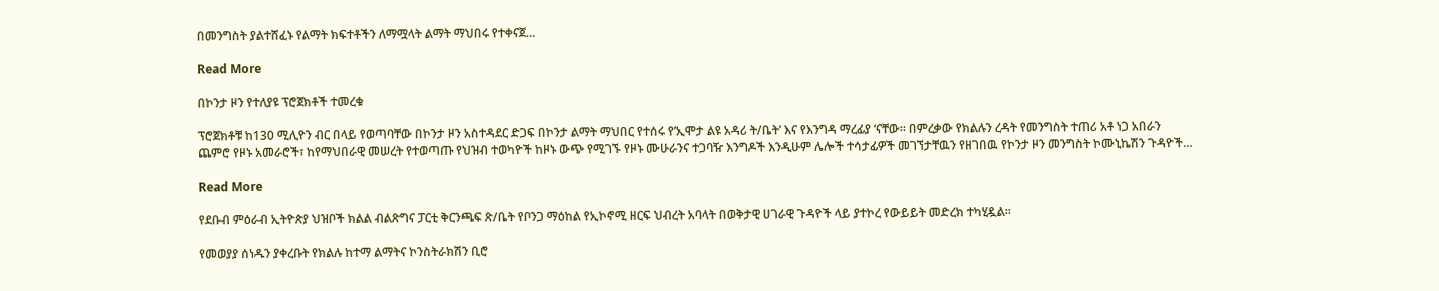በመንግስት ያልተሸፈኑ የልማት ክፍተቶችን ለማሟላት ልማት ማህበሩ የተቀናጀ…

Read More

በኮንታ ዞን የተለያዩ ፕሮጀክቶች ተመረቁ

ፕሮጀክቶቹ ከ130 ሚሊዮን ብር በላይ የወጣባቸው በኮንታ ዞን አስተዳደር ድጋፍ በኮንታ ልማት ማህበር የተሰሩ የ’ኢሞታ ልዩ አዳሪ ት/ቤት’ እና የእንግዳ ማረፊያ ‘ናቸው። በምረቃው የክልሉን ረዳት የመንግስት ተጠሪ አቶ ነጋ አበራን ጨምሮ የዞኑ አመራሮች፣ ከየማህበራዊ መሠረት የተወጣጡ የህዝብ ተወካዮች ከዞኑ ውጭ የሚገኙ የዞኑ ሙሁራንና ተጋባዥ እንግዶች እንዲሁም ሌሎች ተሳታፊዎች መገኘታቸዉን የዘገበዉ የኮንታ ዞን መንግስት ኮሙኒኬሽን ጉዳዮች…

Read More

የደቡብ ምዕራብ ኢትዮጵያ ህዝቦች ክልል ብልጽግና ፓርቲ ቅርንጫፍ ጽ/ቤት የቦንጋ ማዕከል የኢኮኖሚ ዘርፍ ህብረት አባላት በወቅታዊ ሀገራዊ ጉዳዮች ላይ ያተኮረ የውይይት መድረክ ተካሂዷል፡፡

የመወያያ ሰነዱን ያቀረቡት የክልሉ ከተማ ልማትና ኮንስትራክሽን ቢሮ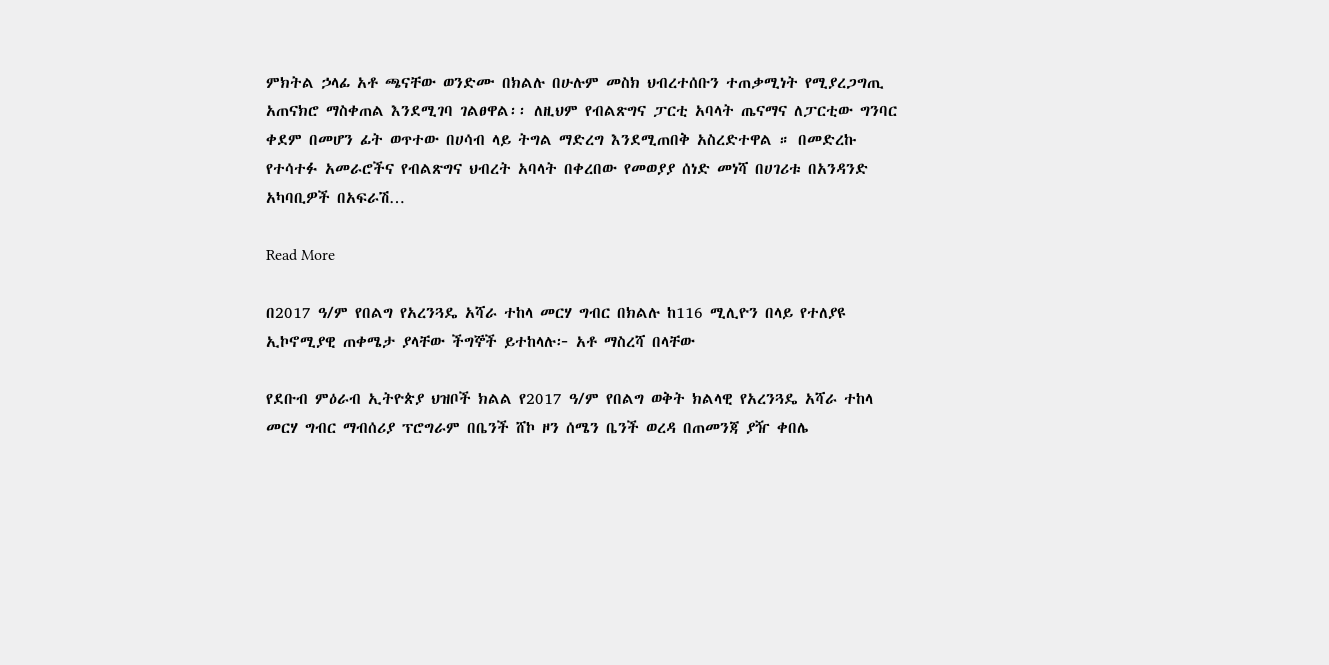ምክትል ኃላፊ አቶ ጫናቸው ወንድሙ በክልሉ በሁሉም መስክ ህብረተሰቡን ተጠቃሚነት የሚያረጋግጢ አጠናክሮ ማስቀጠል እንደሚገባ ገልፀዋል፡፡ ለዚህም የብልጽግና ፓርቲ አባላት ጤናማና ለፓርቲው ግንባር ቀደም በመሆን ፊት ወጥተው በሀሳብ ላይ ትግል ማድረግ እንደሚጠበቅ አስረድተዋል ። በመድረኩ የተሳተፉ አመራሮችና የብልጽግና ህብረት አባላት በቀረበው የመወያያ ሰነድ መነሻ በሀገሪቱ በአንዳንድ አካባቢዎች በአፍራሽ…

Read More

በ2017 ዓ/ም የበልግ የአረንጓዴ አሻራ ተከላ መርሃ ግብር በክልሉ ከ116 ሚሊዮን በላይ የተለያዩ ኢኮኖሚያዊ ጠቀሜታ ያላቸው ችግኞች ይተከላሉ፦ አቶ ማስረሻ በላቸው

የደቡብ ምዕራብ ኢትዮጵያ ህዝቦች ክልል የ2017 ዓ/ም የበልግ ወቅት ክልላዊ የአረንጓዴ አሻራ ተከላ መርሃ ግብር ማብሰሪያ ፕሮግራም በቤንች ሸኮ ዞን ሰሜን ቤንች ወረዳ በጠመንጃ ያዥ ቀበሌ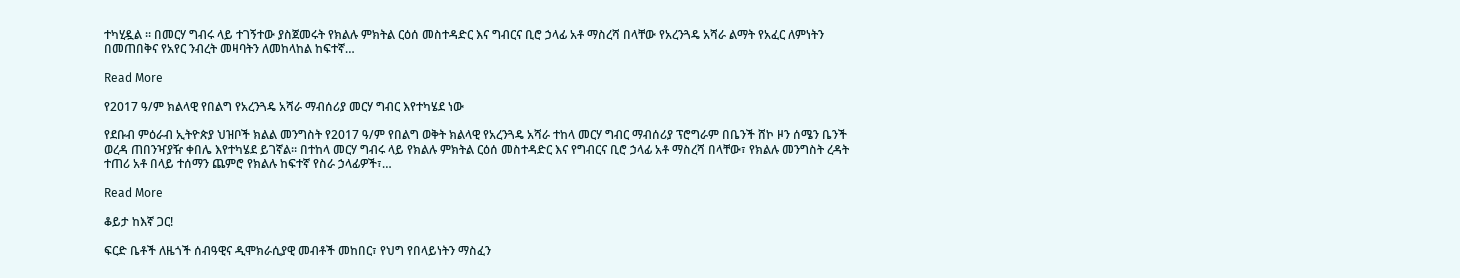ተካሂዷል ። በመርሃ ግብሩ ላይ ተገኝተው ያስጀመሩት የክልሉ ምክትል ርዕሰ መስተዳድር እና ግብርና ቢሮ ኃላፊ አቶ ማስረሻ በላቸው የአረንጓዴ አሻራ ልማት የአፈር ለምነትን በመጠበቅና የአየር ንብረት መዛባትን ለመከላከል ከፍተኛ…

Read More

የ2017 ዓ/ም ክልላዊ የበልግ የአረንጓዴ አሻራ ማብሰሪያ መርሃ ግብር እየተካሄደ ነው

የደቡብ ምዕራብ ኢትዮጵያ ህዝቦች ክልል መንግስት የ2017 ዓ/ም የበልግ ወቅት ክልላዊ የአረንጓዴ አሻራ ተከላ መርሃ ግብር ማብሰሪያ ፕሮግራም በቤንች ሸኮ ዞን ሰሜን ቤንች ወረዳ ጠበንዣያዥ ቀበሌ እየተካሄደ ይገኛል። በተከላ መርሃ ግብሩ ላይ የክልሉ ምክትል ርዕሰ መስተዳድር እና የግብርና ቢሮ ኃላፊ አቶ ማስረሻ በላቸው፣ የክልሉ መንግስት ረዳት ተጠሪ አቶ በላይ ተሰማን ጨምሮ የክልሉ ከፍተኛ የስራ ኃላፊዎች፣…

Read More

ቆይታ ከእኛ ጋር!

ፍርድ ቤቶች ለዜጎች ሰብዓዊና ዲሞክራሲያዊ መብቶች መከበር፣ የህግ የበላይነትን ማስፈን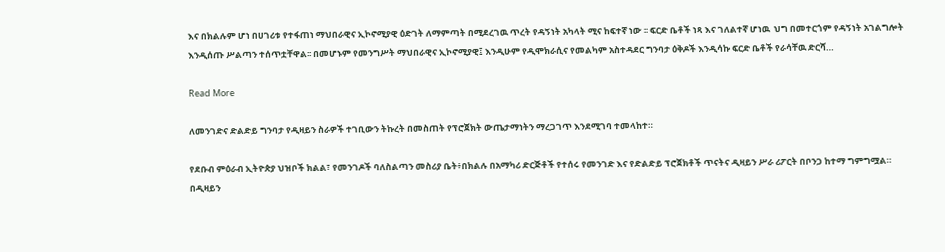እና በክልሉም ሆነ በሀገሪቱ የተፋጠነ ማህበራዊና ኢኮኖሚያዊ ዕድገት ለማምጣት በሚደረገዉ ጥረት የዳኝነት አካላት ሚና ከፍተኛ ነው ፡፡ ፍርድ ቤቶች ነጻ እና ገለልተኛ ሆነዉ  ህግ በመተርጎም የዳኝነት አገልግሎት እንዲሰጡ ሥልጣን ተሰጥቷቸዋል፡፡ በመሆኑም የመንግሥት ማህበራዊና ኢኮኖሚያዊ፤ እንዲሁም የዲሞክራሲና የመልካም አስተዳደር ግንባታ ዕቅዶች እንዲሳኩ ፍርድ ቤቶች የራሳቸዉ ድርሻ…

Read More

ለመንገድና ድልድይ ግንባታ የዲዛይን ስራዎች ተገቢውን ትኩረት በመስጠት የፕሮጀክት ውጤታማነትን ማረጋገጥ እንደሚገባ ተመላከተ።

የደቡብ ምዕራብ ኢትዮጵያ ህዝቦች ክልል፣ የመንገዶች ባለስልጣን መስሪያ ቤት፥በክልሉ በአማካሪ ድርጅቶች የተሰሩ የመንገድ እና የድልድይ ፕሮጀክቶች ጥናትና ዲዛይን ሥራ ሪፖርት በቦንጋ ከተማ ግምግሟል። በዲዛይን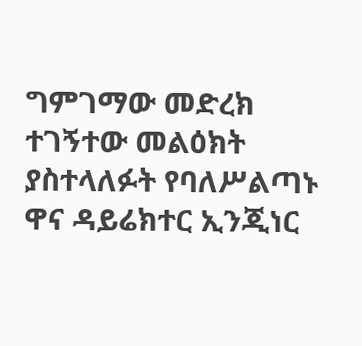ግምገማው መድረክ ተገኝተው መልዕክት ያስተላለፉት የባለሥልጣኑ ዋና ዳይሬክተር ኢንጂነር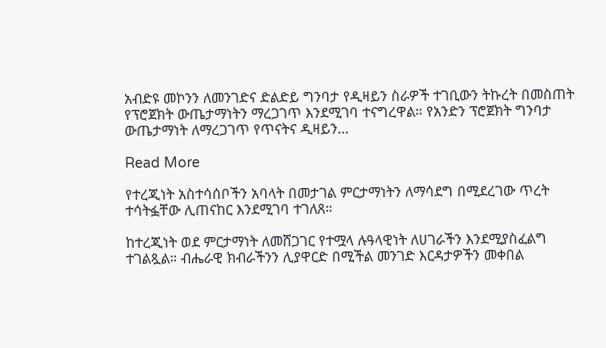አብድዩ መኮንን ለመንገድና ድልድይ ግንባታ የዲዛይን ስራዎች ተገቢውን ትኩረት በመስጠት የፕሮጀክት ውጤታማነትን ማረጋገጥ እንደሚገባ ተናግረዋል። የአንድን ፕሮጀክት ግንባታ ውጤታማነት ለማረጋገጥ የጥናትና ዲዛይን…

Read More

የተረጂነት አስተሳሰቦችን አባላት በመታገል ምርታማነትን ለማሳደግ በሚደረገው ጥረት ተሳትፏቸው ሊጠናከር እንደሚገባ ተገለጸ።

ከተረጂነት ወደ ምርታማነት ለመሸጋገር የተሟላ ሉዓላዊነት ለሀገራችን እንደሚያስፈልግ ተገልጿል። ብሔራዊ ክብራችንን ሊያዋርድ በሚችል መንገድ እርዳታዎችን መቀበል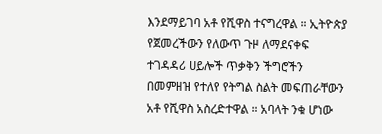እንደማይገባ አቶ የሺዋስ ተናግረዋል ። ኢትዮጵያ የጀመረችውን የለውጥ ጉዞ ለማደናቀፍ ተገዳዳሪ ሀይሎች ጥቃቅን ችግሮችን በመምዘዝ የተለየ የትግል ስልት መፍጠራቸውን አቶ የሺዋስ አስረድተዋል ። አባላት ንቁ ሆነው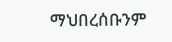ማህበረሰቡንም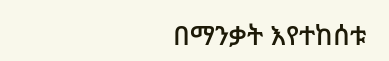በማንቃት እየተከሰቱ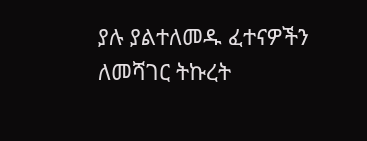ያሉ ያልተለመዱ ፈተናዎችን ለመሻገር ትኩረት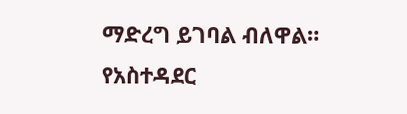ማድረግ ይገባል ብለዋል። የአስተዳደር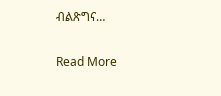ብልጽግና…

Read More